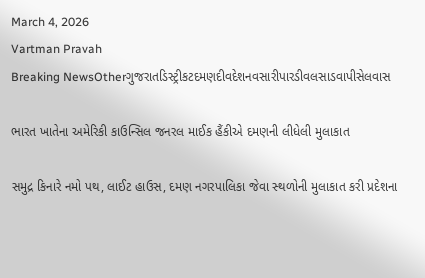March 4, 2026
Vartman Pravah
Breaking NewsOtherગુજરાતડિસ્ટ્રીકટદમણદીવદેશનવસારીપારડીવલસાડવાપીસેલવાસ

ભારત ખાતેના અમેરિકી કાઉન્‍સિલ જનરલ માઈક હૈંકીએ દમણની લીધેલી મુલાકાત

સમુદ્ર કિનારે નમો પથ, લાઈટ હાઉસ, દમણ નગરપાલિકા જેવા સ્‍થળોની મુલાકાત કરી પ્રદેશના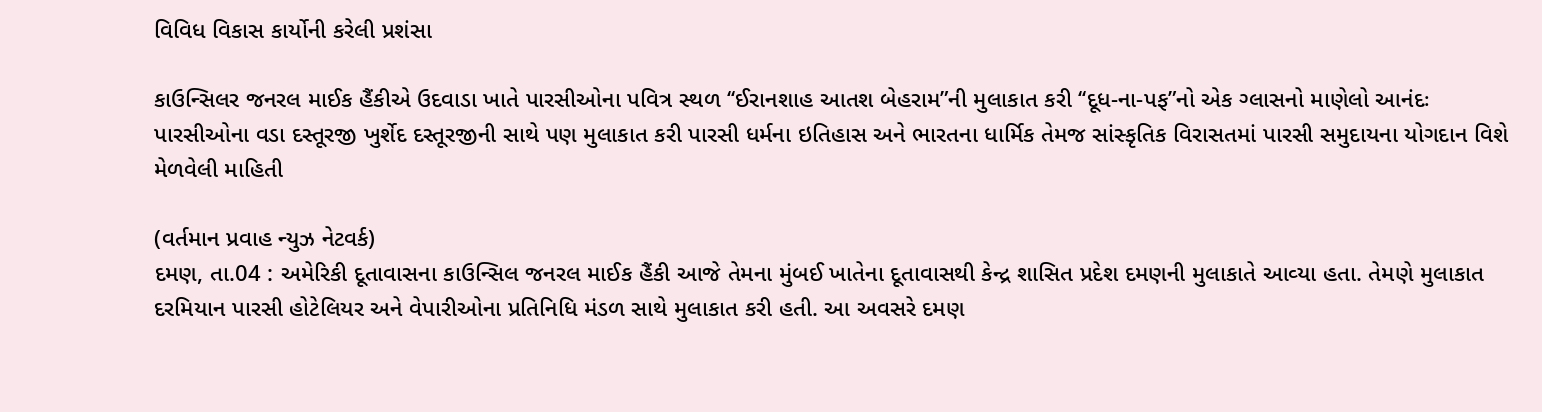વિવિધ વિકાસ કાર્યોની કરેલી પ્રશંસા

કાઉન્‍સિલર જનરલ માઈક હૈંકીએ ઉદવાડા ખાતે પારસીઓના પવિત્ર સ્‍થળ ‘‘ઈરાનશાહ આતશ બેહરામ”ની મુલાકાત કરી ‘‘દૂધ-ના-પફ”નો એક ગ્‍લાસનો માણેલો આનંદઃ પારસીઓના વડા દસ્‍તૂરજી ખુર્શેદ દસ્‍તૂરજીની સાથે પણ મુલાકાત કરી પારસી ધર્મના ઇતિહાસ અને ભારતના ધાર્મિક તેમજ સાંસ્‍કૃતિક વિરાસતમાં પારસી સમુદાયના યોગદાન વિશે મેળવેલી માહિતી

(વર્તમાન પ્રવાહ ન્‍યુઝ નેટવર્ક)
દમણ, તા.04 : અમેરિકી દૂતાવાસના કાઉન્‍સિલ જનરલ માઈક હૈંકી આજે તેમના મુંબઈ ખાતેના દૂતાવાસથી કેન્‍દ્ર શાસિત પ્રદેશ દમણની મુલાકાતે આવ્‍યા હતા. તેમણે મુલાકાત દરમિયાન પારસી હોટેલિયર અને વેપારીઓના પ્રતિનિધિ મંડળ સાથે મુલાકાત કરી હતી. આ અવસરે દમણ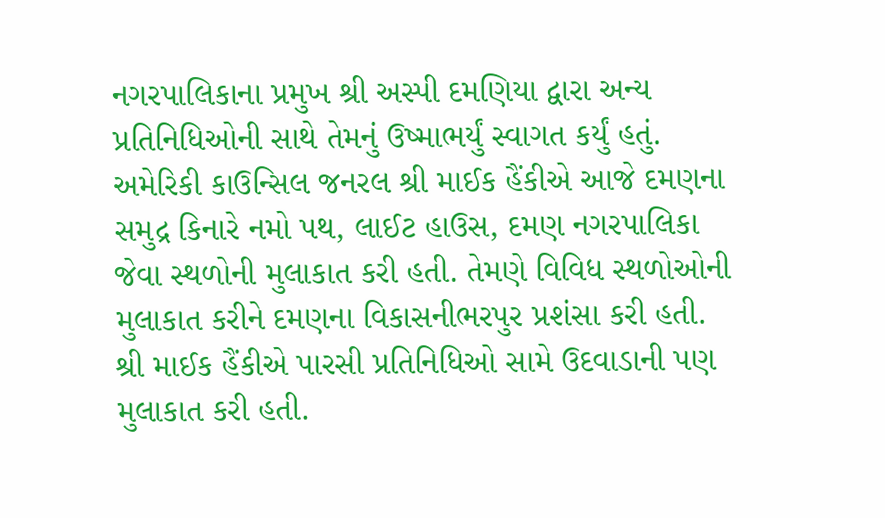નગરપાલિકાના પ્રમુખ શ્રી અસ્‍પી દમણિયા દ્વારા અન્‍ય પ્રતિનિધિઓની સાથે તેમનું ઉષ્‍માભર્યું સ્‍વાગત કર્યું હતું.
અમેરિકી કાઉન્‍સિલ જનરલ શ્રી માઈક હૈંકીએ આજે દમણના સમુદ્ર કિનારે નમો પથ, લાઈટ હાઉસ, દમણ નગરપાલિકા જેવા સ્‍થળોની મુલાકાત કરી હતી. તેમણે વિવિધ સ્‍થળોઓની મુલાકાત કરીને દમણના વિકાસનીભરપુર પ્રશંસા કરી હતી.
શ્રી માઈક હૈંકીએ પારસી પ્રતિનિધિઓ સામે ઉદવાડાની પણ મુલાકાત કરી હતી.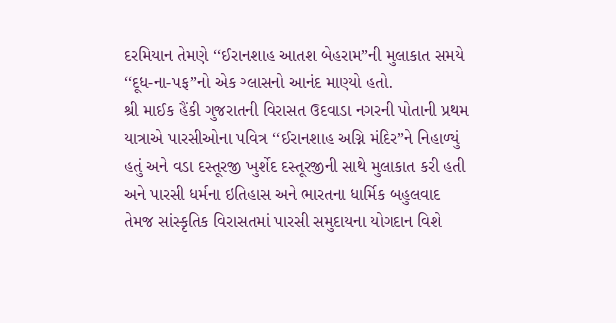દરમિયાન તેમણે ‘‘ઈરાનશાહ આતશ બેહરામ”ની મુલાકાત સમયે ‘‘દૂધ-ના-પફ”નો એક ગ્‍લાસનો આનંદ માણ્‍યો હતો.
શ્રી માઈક હૈંકી ગુજરાતની વિરાસત ઉદવાડા નગરની પોતાની પ્રથમ યાત્રાએ પારસીઓના પવિત્ર ‘‘ઈરાનશાહ અગ્નિ મંદિર”ને નિહાળ્‍યું હતું અને વડા દસ્‍તૂરજી ખુર્શેદ દસ્‍તૂરજીની સાથે મુલાકાત કરી હતી અને પારસી ધર્મના ઇતિહાસ અને ભારતના ધાર્મિક બહુલવાદ તેમજ સાંસ્‍કૃતિક વિરાસતમાં પારસી સમુદાયના યોગદાન વિશે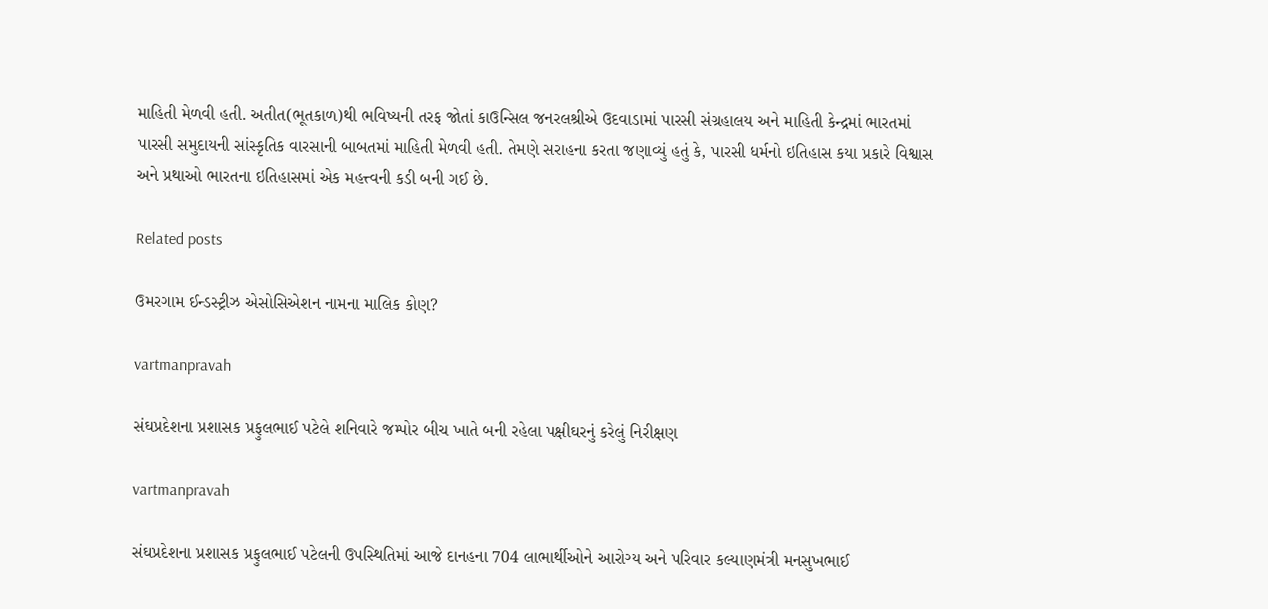માહિતી મેળવી હતી. અતીત(ભૂતકાળ)થી ભવિષ્‍યની તરફ જોતાં કાઉન્‍સિલ જનરલશ્રીએ ઉદવાડામાં પારસી સંગ્રહાલય અને માહિતી કેન્‍દ્રમાં ભારતમાં પારસી સમુદાયની સાંસ્‍કૃતિક વારસાની બાબતમાં માહિતી મેળવી હતી. તેમણે સરાહના કરતા જણાવ્‍યું હતું કે, પારસી ધર્મનો ઇતિહાસ કયા પ્રકારે વિશ્વાસ અને પ્રથાઓ ભારતના ઇતિહાસમાં એક મહત્ત્વની કડી બની ગઈ છે.

Related posts

ઉમરગામ ઈન્‍ડસ્‍ટ્રીઝ એસોસિએશન નામના માલિક કોણ?

vartmanpravah

સંઘપ્રદેશના પ્રશાસક પ્રફુલભાઈ પટેલે શનિવારે જમ્‍પોર બીચ ખાતે બની રહેલા પક્ષીઘરનું કરેલું નિરીક્ષણ

vartmanpravah

સંઘપ્રદેશના પ્રશાસક પ્રફુલભાઈ પટેલની ઉપસ્‍થિતિમાં આજે દાનહના 704 લાભાર્થીઓને આરોગ્‍ય અને પરિવાર કલ્‍યાણમંત્રી મનસુખભાઈ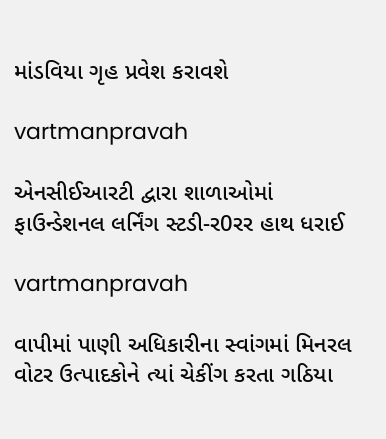માંડવિયા ગૃહ પ્રવેશ કરાવશે

vartmanpravah

એનસીઈઆરટી દ્વારા શાળાઓમાં ફાઉન્‍ડેશનલ લર્નિંગ સ્‍ટડી-ર0રર હાથ ધરાઈ

vartmanpravah

વાપીમાં પાણી અધિકારીના સ્‍વાંગમાં મિનરલ વોટર ઉત્‍પાદકોને ત્‍યાં ચેકીંગ કરતા ગઠિયા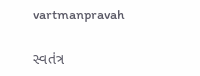vartmanpravah

સ્‍વતંત્ર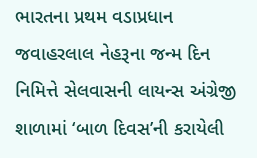ભારતના પ્રથમ વડાપ્રધાન જવાહરલાલ નેહરૂના જન્‍મ દિન નિમિત્તે સેલવાસની લાયન્‍સ અંગ્રેજી શાળામાં ‘બાળ દિવસ’ની કરાયેલી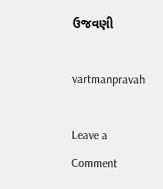ઉજવણી

vartmanpravah

Leave a Comment